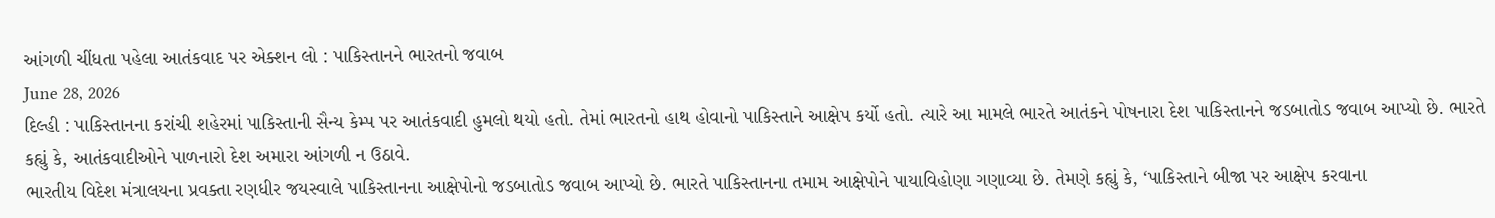આંગળી ચીંધતા પહેલા આતંકવાદ પર એક્શન લો : પાકિસ્તાનને ભારતનો જવાબ
June 28, 2026
દિલ્હી : પાકિસ્તાનના કરાંચી શહેરમાં પાકિસ્તાની સૈન્ય કેમ્પ પર આતંકવાદી હુમલો થયો હતો. તેમાં ભારતનો હાથ હોવાનો પાકિસ્તાને આક્ષેપ કર્યો હતો. ત્યારે આ મામલે ભારતે આતંકને પોષનારા દેશ પાકિસ્તાનને જડબાતોડ જવાબ આપ્યો છે. ભારતે કહ્યું કે, આતંકવાદીઓને પાળનારો દેશ અમારા આંગળી ન ઉઠાવે.
ભારતીય વિદેશ મંત્રાલયના પ્રવક્તા રણધીર જયસ્વાલે પાકિસ્તાનના આક્ષેપોનો જડબાતોડ જવાબ આપ્યો છે. ભારતે પાકિસ્તાનના તમામ આક્ષેપોને પાયાવિહોણા ગણાવ્યા છે. તેમણે કહ્યું કે, ‘પાકિસ્તાને બીજા પર આક્ષેપ કરવાના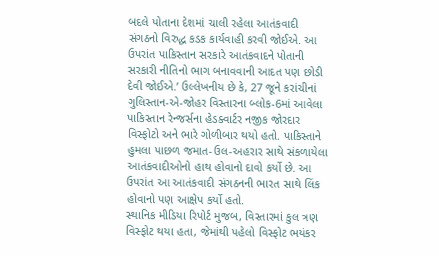બદલે પોતાના દેશમાં ચાલી રહેલા આતંકવાદી સંગઠનો વિરુદ્ધ કડક કાર્યવાહી કરવી જોઈએ. આ ઉપરાંત પાકિસ્તાન સરકારે આતંકવાદને પોતાની સરકારી નીતિનો ભાગ બનાવવાની આદત પણ છોડી દેવી જોઈએ.’ ઉલ્લેખનીય છે કે, 27 જૂને કરાંચીનાં ગુલિસ્તાન-એ-જોહર વિસ્તારના બ્લોક-6માં આવેલા પાકિસ્તાન રેન્જર્સના હેડક્વાર્ટર નજીક જોરદાર વિસ્ફોટો અને ભારે ગોળીબાર થયો હતો. પાકિસ્તાને હુમલા પાછળ જમાત-ઉલ-અહરાર સાથે સંકળાયેલા આતંકવાદીઓનો હાથ હોવાનો દાવો કર્યો છે. આ ઉપરાંત આ આતંકવાદી સંગઠનની ભારત સાથે લિંક હોવાનો પણ આક્ષેપ કર્યો હતો.
સ્થાનિક મીડિયા રિપોર્ટ મુજબ, વિસ્તારમાં કુલ ત્રણ વિસ્ફોટ થયા હતા, જેમાંથી પહેલો વિસ્ફોટ ભયંકર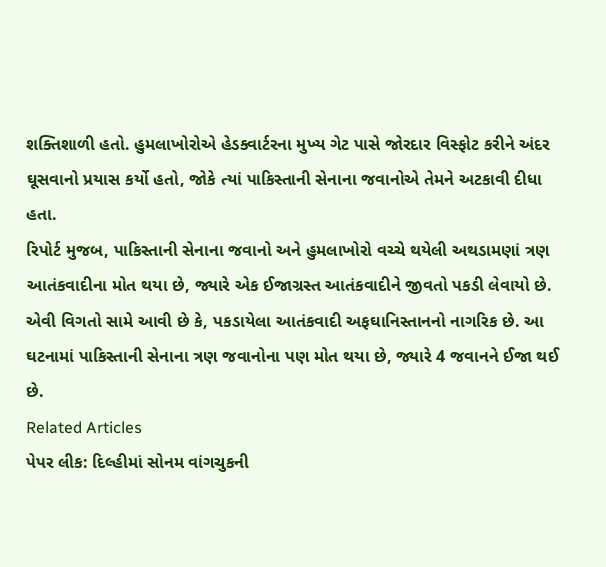શક્તિશાળી હતો. હુમલાખોરોએ હેડક્વાર્ટરના મુખ્ય ગેટ પાસે જોરદાર વિસ્ફોટ કરીને અંદર ઘૂસવાનો પ્રયાસ કર્યો હતો, જોકે ત્યાં પાકિસ્તાની સેનાના જવાનોએ તેમને અટકાવી દીધા હતા.
રિપોર્ટ મુજબ, પાકિસ્તાની સેનાના જવાનો અને હુમલાખોરો વચ્ચે થયેલી અથડામણાં ત્રણ આતંકવાદીના મોત થયા છે, જ્યારે એક ઈજાગ્રસ્ત આતંકવાદીને જીવતો પકડી લેવાયો છે. એવી વિગતો સામે આવી છે કે, પકડાયેલા આતંકવાદી અફઘાનિસ્તાનનો નાગરિક છે. આ ઘટનામાં પાકિસ્તાની સેનાના ત્રણ જવાનોના પણ મોત થયા છે, જ્યારે 4 જવાનને ઈજા થઈ છે.
Related Articles
પેપર લીક: દિલ્હીમાં સોનમ વાંગચુકની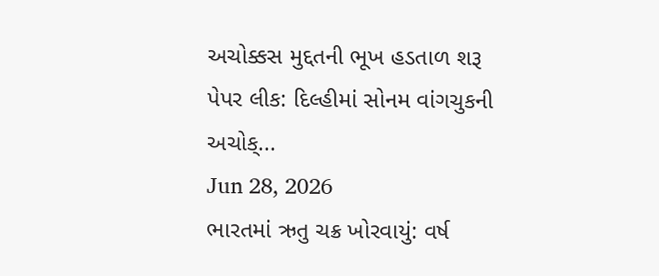અચોક્કસ મુદ્દતની ભૂખ હડતાળ શરૂ
પેપર લીક: દિલ્હીમાં સોનમ વાંગચુકની અચોક્...
Jun 28, 2026
ભારતમાં ઋતુ ચક્ર ખોરવાયું: વર્ષ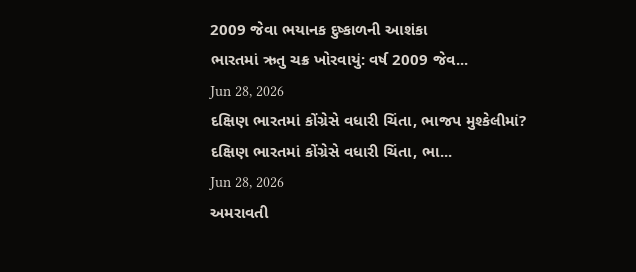2009 જેવા ભયાનક દુષ્કાળની આશંકા
ભારતમાં ઋતુ ચક્ર ખોરવાયું: વર્ષ 2009 જેવ...
Jun 28, 2026
દક્ષિણ ભારતમાં કોંગ્રેસે વધારી ચિંતા, ભાજપ મુશ્કેલીમાં?
દક્ષિણ ભારતમાં કોંગ્રેસે વધારી ચિંતા, ભા...
Jun 28, 2026
અમરાવતી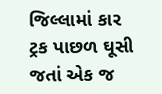જિલ્લામાં કાર ટ્રક પાછળ ઘૂસી જતાં એક જ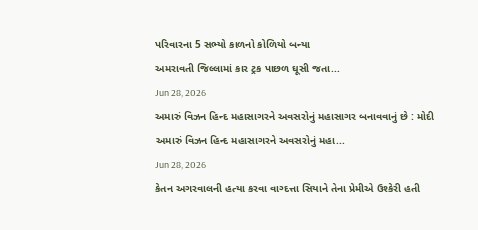પરિવારના 5 સભ્યો કાળનો કોળિયો બન્યા
અમરાવતી જિલ્લામાં કાર ટ્રક પાછળ ઘૂસી જતા...
Jun 28, 2026
અમારું વિઝન હિન્દ મહાસાગરને અવસરોનું મહાસાગર બનાવવાનું છે : મોદી
અમારું વિઝન હિન્દ મહાસાગરને અવસરોનું મહા...
Jun 28, 2026
કેતન અગરવાલની હત્યા કરવા વાગ્દત્તા સિયાને તેના પ્રેમીએ ઉશ્કેરી હતી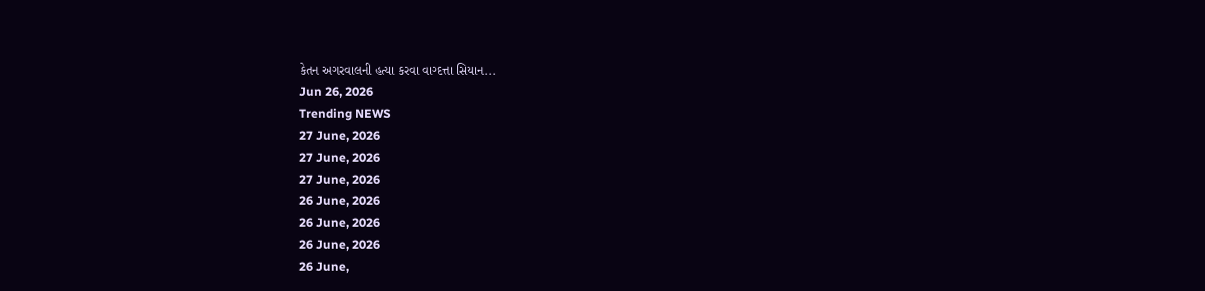કેતન અગરવાલની હત્યા કરવા વાગ્દત્તા સિયાન...
Jun 26, 2026
Trending NEWS
27 June, 2026
27 June, 2026
27 June, 2026
26 June, 2026
26 June, 2026
26 June, 2026
26 June,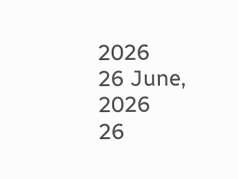2026
26 June, 2026
26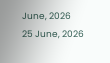June, 2026
25 June, 2026